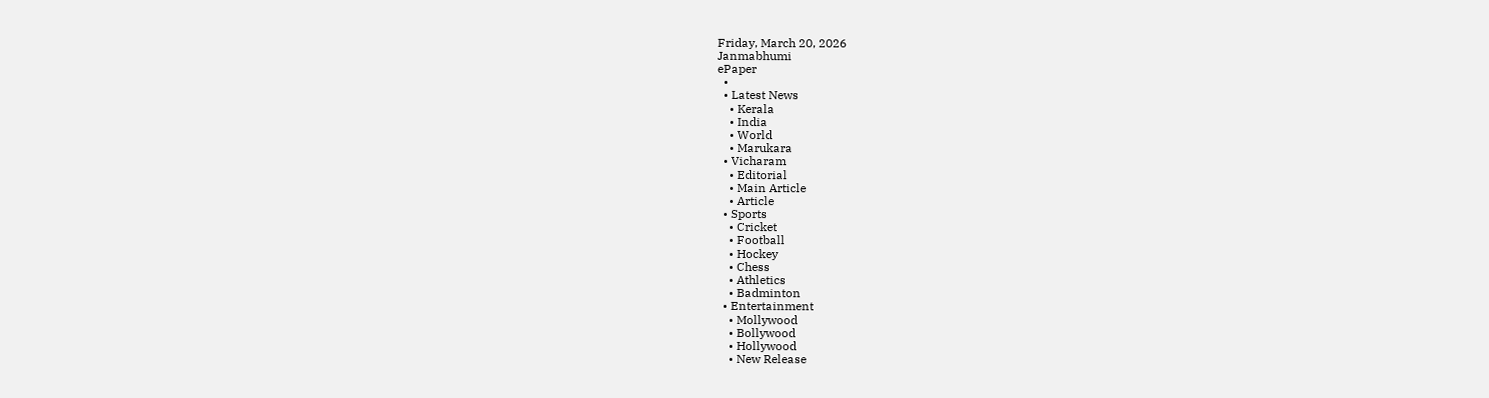Friday, March 20, 2026
Janmabhumi
ePaper
  •
  • Latest News
    • Kerala
    • India
    • World
    • Marukara
  • Vicharam
    • Editorial
    • Main Article
    • Article
  • Sports
    • Cricket
    • Football
    • Hockey
    • Chess
    • Athletics
    • Badminton
  • Entertainment
    • Mollywood
    • Bollywood
    • Hollywood
    • New Release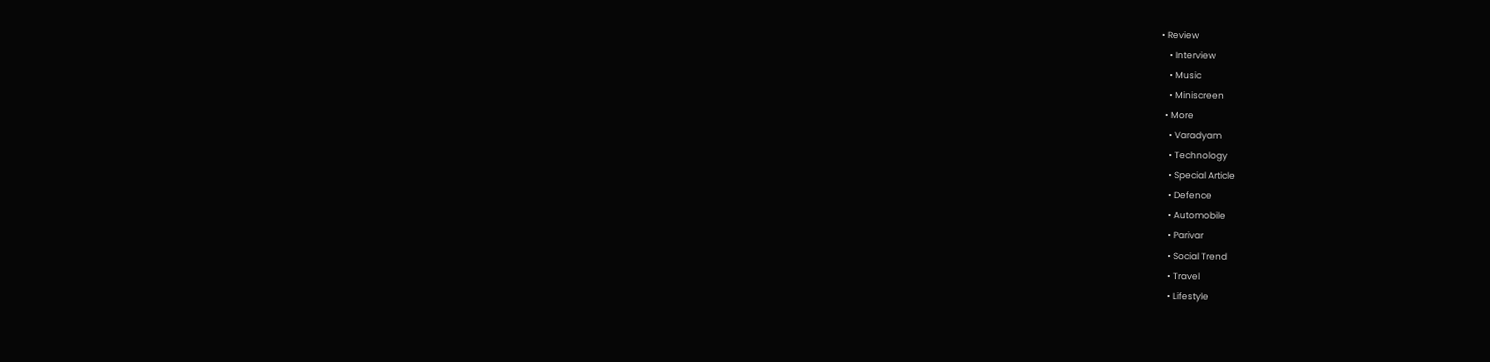• Review
    • Interview
    • Music
    • Miniscreen
  • More
    • Varadyam
    • Technology
    • Special Article
    • Defence
    • Automobile
    • Parivar
    • Social Trend
    • Travel
    • Lifestyle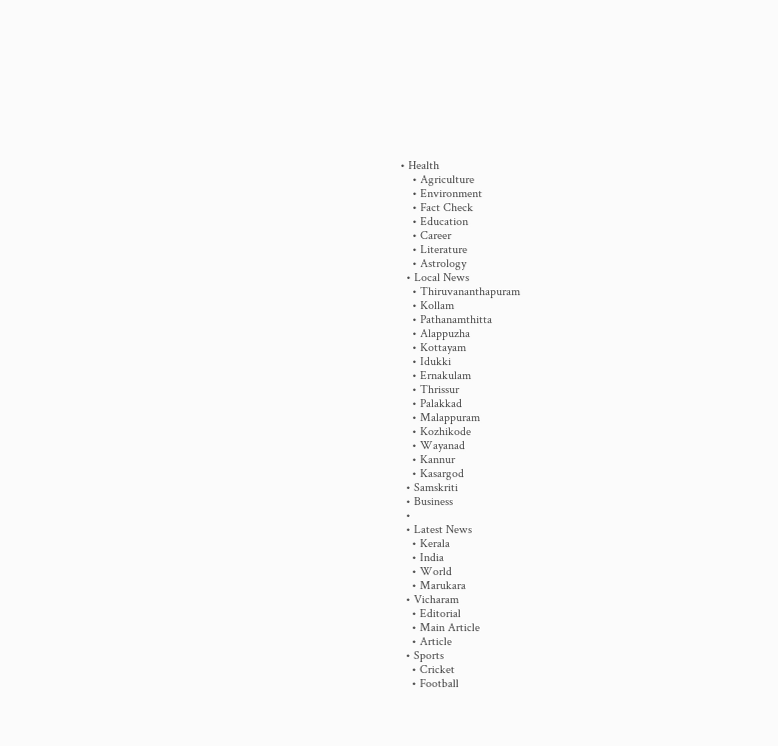• Health
    • Agriculture
    • Environment
    • Fact Check
    • Education
    • Career
    • Literature
    • Astrology
  • Local News
    • Thiruvananthapuram
    • Kollam
    • Pathanamthitta
    • Alappuzha
    • Kottayam
    • Idukki
    • Ernakulam
    • Thrissur
    • Palakkad
    • Malappuram
    • Kozhikode
    • Wayanad
    • Kannur
    • Kasargod
  • Samskriti
  • Business
  •
  • Latest News
    • Kerala
    • India
    • World
    • Marukara
  • Vicharam
    • Editorial
    • Main Article
    • Article
  • Sports
    • Cricket
    • Football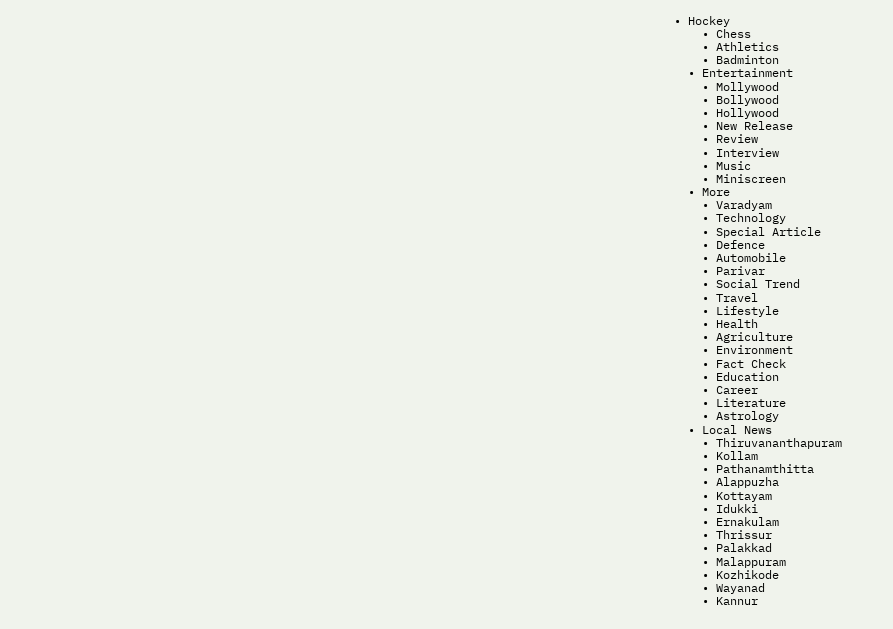• Hockey
    • Chess
    • Athletics
    • Badminton
  • Entertainment
    • Mollywood
    • Bollywood
    • Hollywood
    • New Release
    • Review
    • Interview
    • Music
    • Miniscreen
  • More
    • Varadyam
    • Technology
    • Special Article
    • Defence
    • Automobile
    • Parivar
    • Social Trend
    • Travel
    • Lifestyle
    • Health
    • Agriculture
    • Environment
    • Fact Check
    • Education
    • Career
    • Literature
    • Astrology
  • Local News
    • Thiruvananthapuram
    • Kollam
    • Pathanamthitta
    • Alappuzha
    • Kottayam
    • Idukki
    • Ernakulam
    • Thrissur
    • Palakkad
    • Malappuram
    • Kozhikode
    • Wayanad
    • Kannur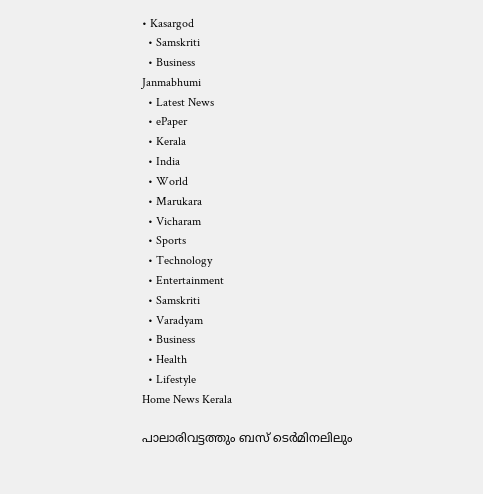• Kasargod
  • Samskriti
  • Business
Janmabhumi
  • Latest News
  • ePaper
  • Kerala
  • India
  • World
  • Marukara
  • Vicharam
  • Sports
  • Technology
  • Entertainment
  • Samskriti
  • Varadyam
  • Business
  • Health
  • Lifestyle
Home News Kerala

പാലാരിവട്ടത്തും ബസ് ടെര്‍മിനലിലും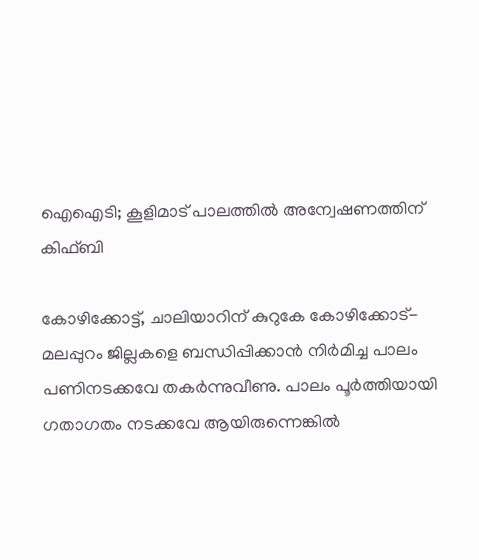ഐഐടി; കൂളിമാട് പാലത്തില്‍ അന്വേഷണത്തിന് കിഫ്ബി

കോഴിക്കോട്ട്, ചാലിയാറിന് കുറുകേ കോഴിക്കോട്-മലപ്പുറം ജില്ലകളെ ബന്ധിപ്പിക്കാന്‍ നിര്‍മിച്ച പാലം പണിനടക്കവേ തകര്‍ന്നുവീണു. പാലം പൂര്‍ത്തിയായി ഗതാഗതം നടക്കവേ ആയിരുന്നെങ്കില്‍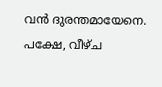വന്‍ ദുരന്തമായേനെ. പക്ഷേ, വീഴ്ച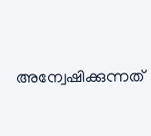അന്വേഷിക്കുന്നത്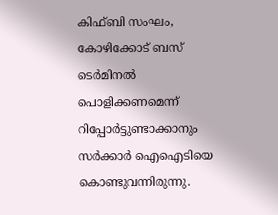കിഫ്ബി സംഘം, കോഴിക്കോട് ബസ് ടെര്‍മിനല്‍ പൊളിക്കണമെന്ന് റിപ്പോര്‍ട്ടുണ്ടാക്കാനും സര്‍ക്കാര്‍ ഐഐടിയെ കൊണ്ടുവന്നിരുന്നു.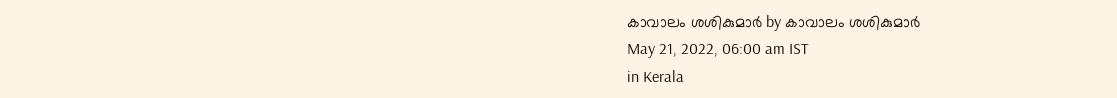കാവാലം ശശികുമാര്‍ by കാവാലം ശശികുമാര്‍
May 21, 2022, 06:00 am IST
in Kerala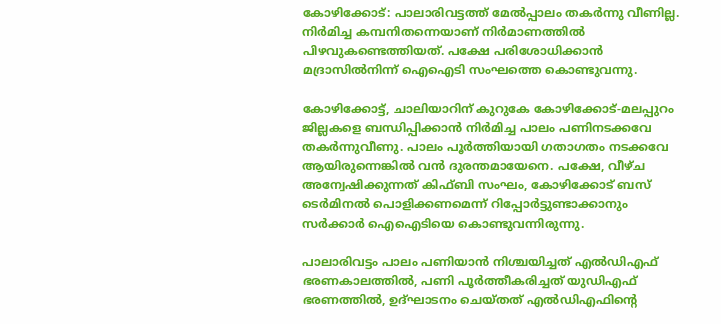കോഴിക്കോട്: പാലാരിവട്ടത്ത് മേല്‍പ്പാലം തകര്‍ന്നു വീണില്ല. നിര്‍മിച്ച കമ്പനിതന്നെയാണ് നിര്‍മാണത്തില്‍ പിഴവുകണ്ടെത്തിയത്. പക്ഷേ പരിശോധിക്കാന്‍ മദ്രാസില്‍നിന്ന് ഐഐടി സംഘത്തെ കൊണ്ടുവന്നു.

കോഴിക്കോട്ട്, ചാലിയാറിന് കുറുകേ കോഴിക്കോട്-മലപ്പുറം ജില്ലകളെ ബന്ധിപ്പിക്കാന്‍ നിര്‍മിച്ച പാലം പണിനടക്കവേ തകര്‍ന്നുവീണു. പാലം പൂര്‍ത്തിയായി ഗതാഗതം നടക്കവേ ആയിരുന്നെങ്കില്‍ വന്‍ ദുരന്തമായേനെ. പക്ഷേ, വീഴ്ച അന്വേഷിക്കുന്നത് കിഫ്ബി സംഘം, കോഴിക്കോട് ബസ് ടെര്‍മിനല്‍ പൊളിക്കണമെന്ന് റിപ്പോര്‍ട്ടുണ്ടാക്കാനും സര്‍ക്കാര്‍ ഐഐടിയെ കൊണ്ടുവന്നിരുന്നു.

പാലാരിവട്ടം പാലം പണിയാന്‍ നിശ്ചയിച്ചത് എല്‍ഡിഎഫ് ഭരണകാലത്തില്‍, പണി പൂര്‍ത്തീകരിച്ചത് യുഡിഎഫ് ഭരണത്തില്‍, ഉദ്ഘാടനം ചെയ്തത് എല്‍ഡിഎഫിന്റെ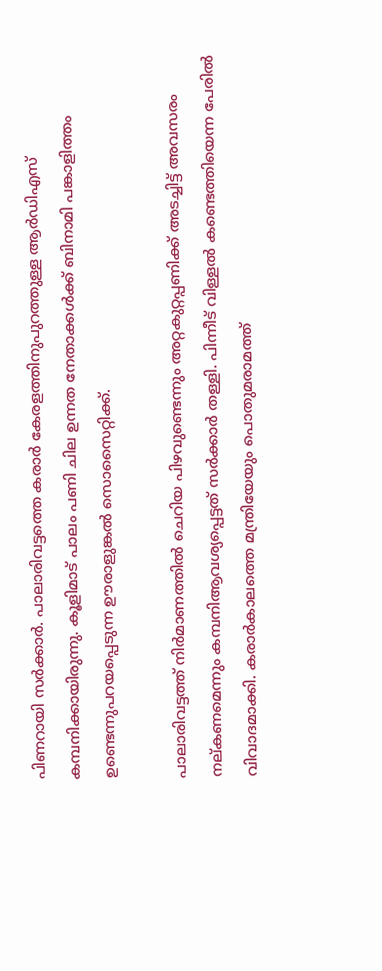പിണറായി സര്‍ക്കാര്‍. പാലാരിവട്ടത്തെ കരാര്‍ കേരളത്തിനുപുറത്തുള്ള ആര്‍ഡിഎസ് കമ്പനിക്കായിരുന്നു. കൂളിമാട് പാലം പണി ചില ഉന്നത നേതാക്കള്‍ക്ക് ബിനാമി പങ്കാളിത്തം ഉണ്ടെന്നുപറയപ്പെടുന്ന ഊരാളുങ്കല്‍ സൊസൈറ്റിക്ക്.

പാലാരിവട്ടത്ത് നിര്‍മാണത്തില്‍ ചെറിയ പിഴവുണ്ടെന്നും അറ്റകുറ്റപ്പണിക്ക് അടച്ചിട്ട് അവസരം നല്കണമെന്നും കമ്പനിആവശ്യപ്പെട്ടത് സര്‍ക്കാര്‍ തള്ളി. പിന്നീട് വിള്ളല്‍ കണ്ടെത്തിയെന്ന പേരില്‍ വിവാദമാക്കി. കരാര്‍കാലത്തെ മന്ത്രിയേയും പൊതുമരാമത്ത്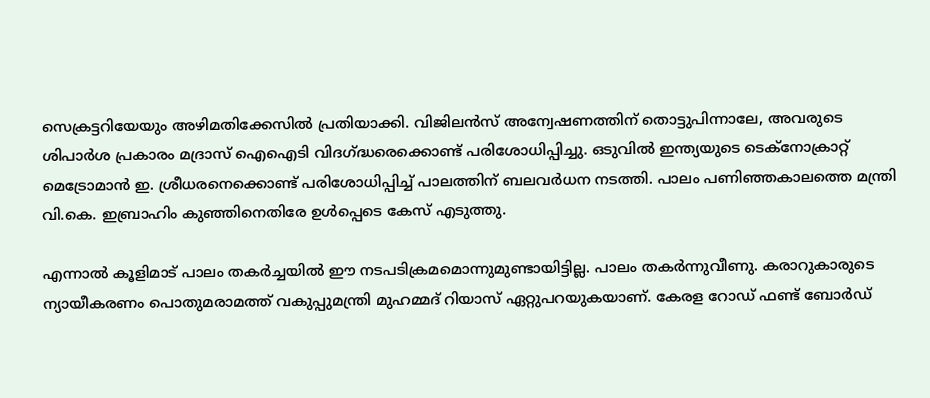സെക്രട്ടറിയേയും അഴിമതിക്കേസില്‍ പ്രതിയാക്കി. വിജിലന്‍സ് അന്വേഷണത്തിന് തൊട്ടുപിന്നാലേ, അവരുടെ ശിപാര്‍ശ പ്രകാരം മദ്രാസ് ഐഐടി വിദഗ്‌ദ്ധരെക്കൊണ്ട് പരിശോധിപ്പിച്ചു. ഒടുവില്‍ ഇന്ത്യയുടെ ടെക്നോക്രാറ്റ് മെട്രോമാന്‍ ഇ. ശ്രീധരനെക്കൊണ്ട് പരിശോധിപ്പിച്ച് പാലത്തിന് ബലവര്‍ധന നടത്തി. പാലം പണിഞ്ഞകാലത്തെ മന്ത്രി വി.കെ. ഇബ്രാഹിം കുഞ്ഞിനെതിരേ ഉള്‍പ്പെടെ കേസ് എടുത്തു.

എന്നാല്‍ കൂളിമാട് പാലം തകര്‍ച്ചയില്‍ ഈ നടപടിക്രമമൊന്നുമുണ്ടായിട്ടില്ല. പാലം തകര്‍ന്നുവീണു. കരാറുകാരുടെ ന്യായീകരണം പൊതുമരാമത്ത് വകുപ്പുമന്ത്രി മുഹമ്മദ് റിയാസ് ഏറ്റുപറയുകയാണ്. കേരള റോഡ് ഫണ്ട് ബോര്‍ഡ്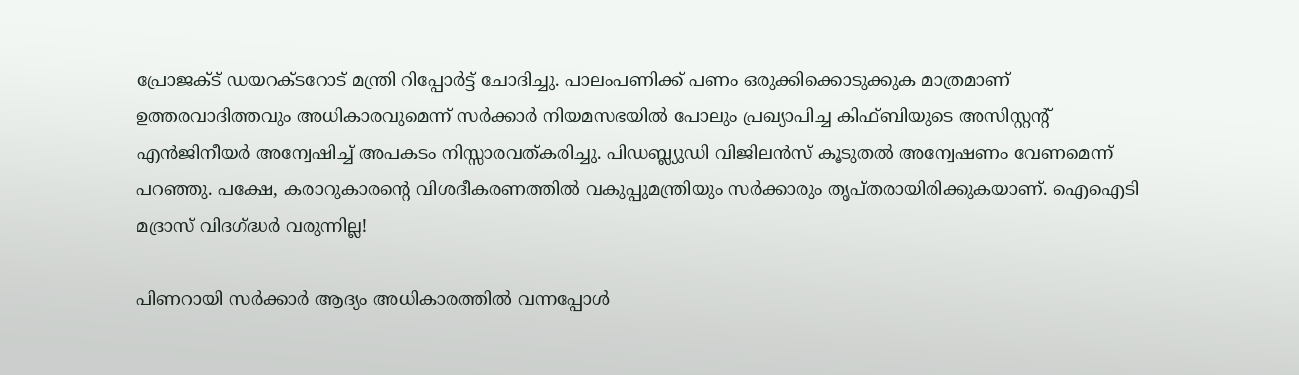പ്രോജക്ട് ഡയറക്ടറോട് മന്ത്രി റിപ്പോര്‍ട്ട് ചോദിച്ചു. പാലംപണിക്ക് പണം ഒരുക്കിക്കൊടുക്കുക മാത്രമാണ് ഉത്തരവാദിത്തവും അധികാരവുമെന്ന് സര്‍ക്കാര്‍ നിയമസഭയില്‍ പോലും പ്രഖ്യാപിച്ച കിഫ്ബിയുടെ അസിസ്റ്റന്റ് എന്‍ജിനീയര്‍ അന്വേഷിച്ച് അപകടം നിസ്സാരവത്കരിച്ചു. പിഡബ്ല്യുഡി വിജിലന്‍സ് കൂടുതല്‍ അന്വേഷണം വേണമെന്ന് പറഞ്ഞു. പക്ഷേ, കരാറുകാരന്റെ വിശദീകരണത്തില്‍ വകുപ്പുമന്ത്രിയും സര്‍ക്കാരും തൃപ്തരായിരിക്കുകയാണ്. ഐഐടി മദ്രാസ് വിദഗ്‌ദ്ധര്‍ വരുന്നില്ല!

പിണറായി സര്‍ക്കാര്‍ ആദ്യം അധികാരത്തില്‍ വന്നപ്പോള്‍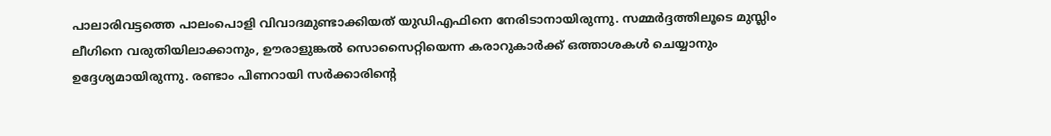പാലാരിവട്ടത്തെ പാലംപൊളി വിവാദമുണ്ടാക്കിയത് യുഡിഎഫിനെ നേരിടാനായിരുന്നു. സമ്മര്‍ദ്ദത്തിലൂടെ മുസ്ലിം ലീഗിനെ വരുതിയിലാക്കാനും, ഊരാളുങ്കല്‍ സൊസൈറ്റിയെന്ന കരാറുകാര്‍ക്ക് ഒത്താശകള്‍ ചെയ്യാനും ഉദ്ദേശ്യമായിരുന്നു. രണ്ടാം പിണറായി സര്‍ക്കാരിന്റെ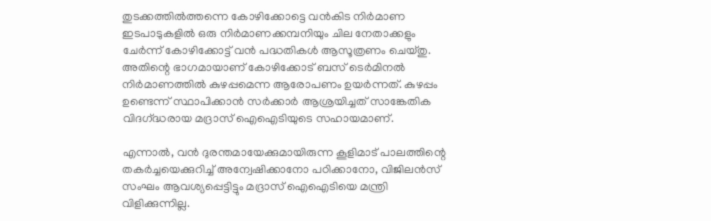തുടക്കത്തില്‍ത്തന്നെ കോഴിക്കോട്ടെ വന്‍കിട നിര്‍മാണ ഇടപാടുകളില്‍ ഒരു നിര്‍മാണക്കമ്പനിയും ചില നേതാക്കളും ചേര്‍ന്ന് കോഴിക്കോട്ട് വന്‍ പദ്ധതികള്‍ ആസൂത്രണം ചെയ്തു. അതിന്റെ ഭാഗമായാണ് കോഴിക്കോട് ബസ് ടെര്‍മിനല്‍ നിര്‍മാണത്തില്‍ കുഴപ്പമെന്ന ആരോപണം ഉയര്‍ന്നത്. കുഴപ്പം ഉണ്ടെന്ന് സ്ഥാപിക്കാന്‍ സര്‍ക്കാര്‍ ആശ്രയിച്ചത് സാങ്കേതിക വിദഗ്‌ദ്ധരായ മദ്രാസ് ഐഐടിയുടെ സഹായമാണ്.

എന്നാല്‍, വന്‍ ദുരന്തമായേക്കുമായിരുന്ന കൂളിമാട് പാലത്തിന്റെ തകര്‍ച്ചയെക്കുറിച്ച് അന്വേഷിക്കാനോ പഠിക്കാനോ, വിജിലന്‍സ് സംഘം ആവശ്യപ്പെട്ടിട്ടും മദ്രാസ് ഐഐടിയെ മന്ത്രി വിളിക്കുന്നില്ല.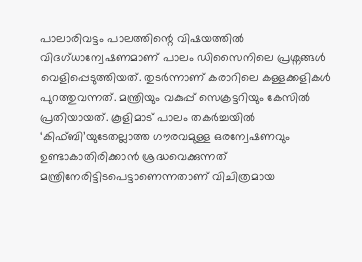പാലാരിവട്ടം പാലത്തിന്റെ വിഷയത്തില്‍ വിദഗ്ധാന്വേഷണമാണ് പാലം ഡിസൈനിലെ പ്രശ്നങ്ങള്‍ വെളിപ്പെടുത്തിയത്. തുടര്‍ന്നാണ് കരാറിലെ കള്ളക്കളികള്‍ പുറത്തുവന്നത്. മന്ത്രിയും വകുപ്പ് സെക്രട്ടറിയും കേസില്‍ പ്രതിയായത്. കൂളിമാട് പാലം തകര്‍ച്ചയില്‍ ‘കിഫ്ബി’യുടേതല്ലാത്ത ഗൗരവമുള്ള ഒരന്വേഷണവും ഉണ്ടാകാതിരിക്കാന്‍ ശ്രദ്ധവെക്കുന്നത് മന്ത്രിനേരിട്ടിടപെട്ടാണെന്നതാണ് വിചിത്രമായ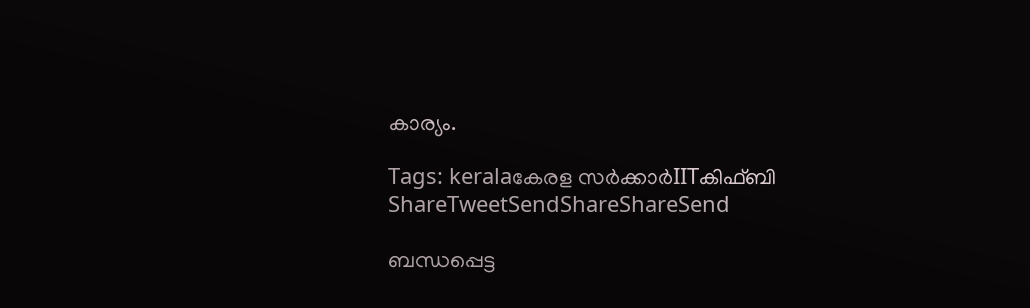കാര്യം.

Tags: keralaകേരള സര്‍ക്കാര്‍IITകിഫ്ബി
ShareTweetSendShareShareSend

ബന്ധപ്പെട്ട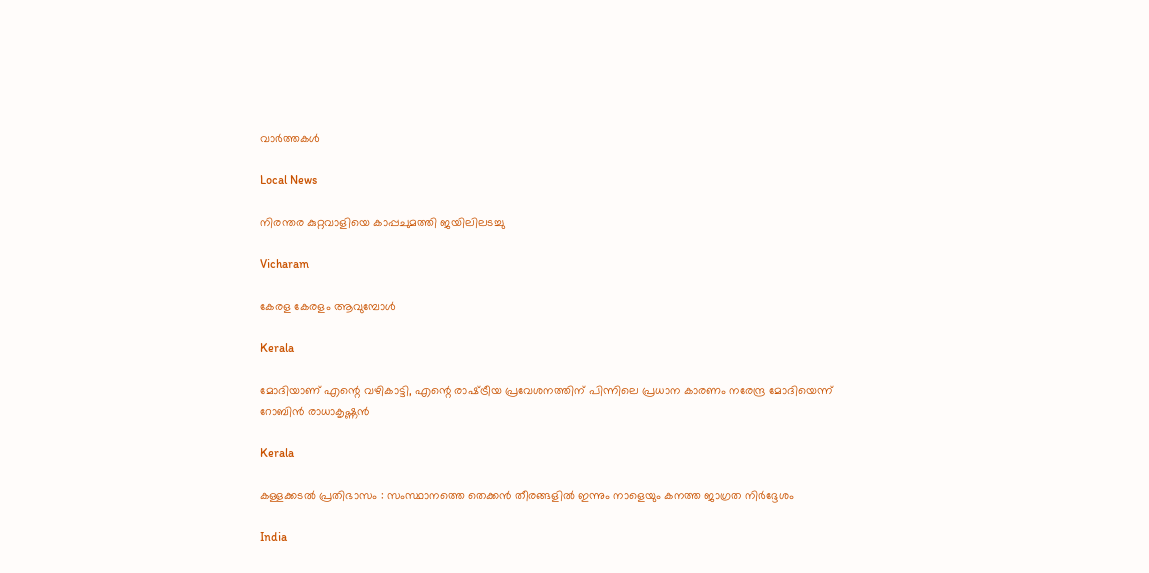വാര്‍ത്തകള്‍

Local News

നിരന്തര കുറ്റവാളിയെ കാപ്പചുമത്തി ജയിലിലടച്ചു

Vicharam

കേരള കേരളം ആവുമ്പോൾ

Kerala

മോദിയാണ് എന്റെ വഴികാട്ടി, എന്റെ രാഷ്‌ട്രീയ പ്രവേശനത്തിന് പിന്നിലെ പ്രധാന കാരണം നരേന്ദ്ര മോദിയെന്ന് റോബിൻ രാധാകൃഷ്ണന്‍

Kerala

കള്ളക്കടൽ പ്രതിഭാസം : സംസ്ഥാനത്തെ തെക്കൻ തീരങ്ങളിൽ ഇന്നും നാളെയും കനത്ത ജാഗ്രത നിർദ്ദേശം

India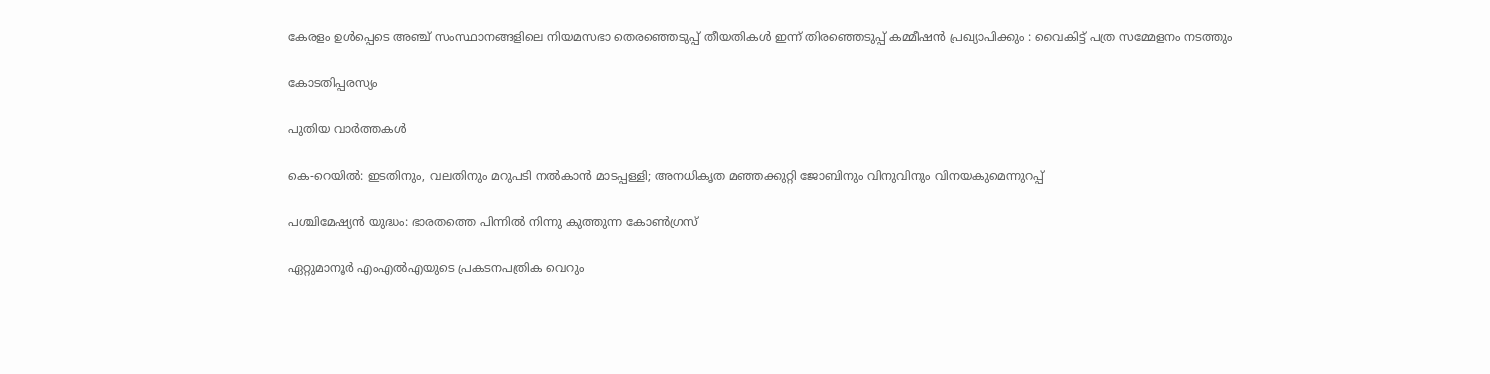കേരളം ഉൾപ്പെടെ അഞ്ച് സംസ്ഥാനങ്ങളിലെ നിയമസഭാ തെരഞ്ഞെടുപ്പ് തീയതികൾ ഇന്ന് തിരഞ്ഞെടുപ്പ് കമ്മീഷൻ പ്രഖ്യാപിക്കും : വൈകിട്ട് പത്ര സമ്മേളനം നടത്തും

കോടതിപ്പരസ്യം

പുതിയ വാര്‍ത്തകള്‍

കെ-റെയില്‍: ഇടതിനും, വലതിനും മറുപടി നല്‍കാന്‍ മാടപ്പള്ളി; അനധികൃത മഞ്ഞക്കുറ്റി ജോബിനും വിനുവിനും വിനയകുമെന്നുറപ്പ്

പശ്ചിമേഷ്യന്‍ യുദ്ധം: ഭാരതത്തെ പിന്നില്‍ നിന്നു കുത്തുന്ന കോണ്‍ഗ്രസ്

ഏറ്റുമാനൂര്‍ എംഎല്‍എയുടെ പ്രകടനപത്രിക വെറും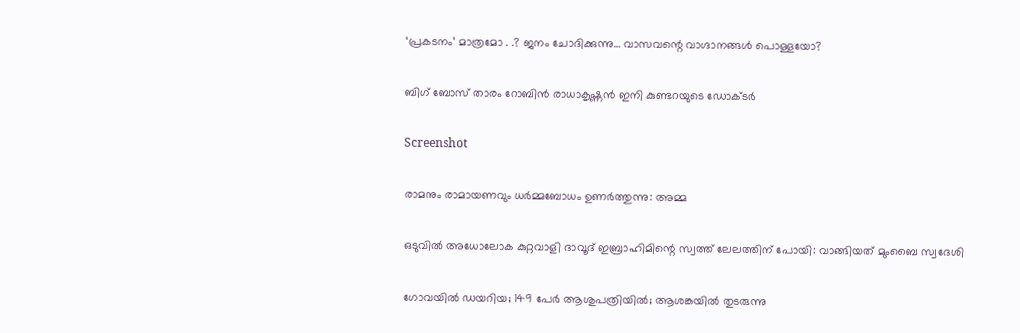‘പ്രകടനം’ മാത്രമോ . .? ജനം ചോദിക്കുന്നു… വാസവന്റെ വാഗ്ദാനങ്ങള്‍ പൊള്ളയോ?

ബിഗ് ബോസ് താരം റോബിന്‍ രാധാകൃഷ്ണൻ ഇനി കുണ്ടറയുടെ ഡോക്ടര്‍

Screenshot

രാമനും രാമായണവും ധർമ്മബോധം ഉണർത്തുന്നു: അമ്മ

ഒടുവിൽ അധോലോക കുറ്റവാളി ദാവൂദ് ഇബ്രാഹിമിന്റെ സ്വത്ത് ലേലത്തിന് പോയി: വാങ്ങിയത് മുംബൈ സ്വദേശി

ഗോവയിൽ ഡയറിയ; 149 പേർ ആശുപത്രിയിൽ; ആശങ്കയിൽ തുടരുന്നു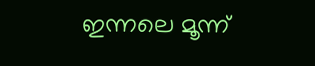ഇന്നലെ മൂന്ന്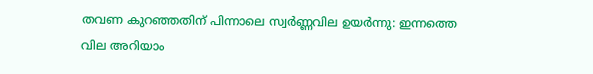തവണ കുറഞ്ഞതിന് പിന്നാലെ സ്വർണ്ണവില ഉയർന്നു: ഇന്നത്തെ വില അറിയാം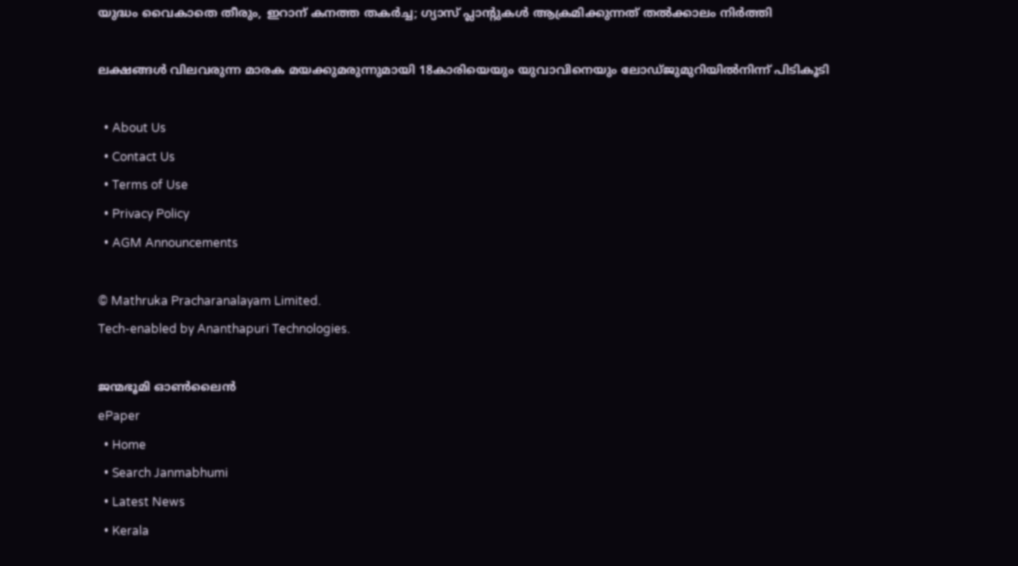യുദ്ധം വൈകാതെ തീരും, ഇറാന് കനത്ത തകർച്ച; ഗ്യാസ് പ്ലാന്റുകൾ ആക്രമിക്കുന്നത് തൽക്കാലം നിർത്തി

ലക്ഷങ്ങൾ വിലവരുന്ന മാരക മയക്കുമരുന്നുമായി 18കാരിയെയും യുവാവിനെയും ലോഡ്ജുമുറിയിൽനിന്ന് പിടികൂടി

  • About Us
  • Contact Us
  • Terms of Use
  • Privacy Policy
  • AGM Announcements

© Mathruka Pracharanalayam Limited.
Tech-enabled by Ananthapuri Technologies.

ജന്മഭൂമി ഓണ്‍ലൈന്‍
ePaper
  • Home
  • Search Janmabhumi
  • Latest News
  • Kerala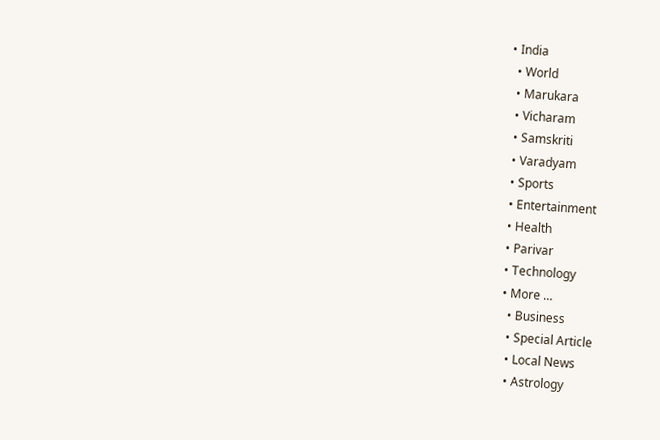• India
  • World
  • Marukara
  • Vicharam
  • Samskriti
  • Varadyam
  • Sports
  • Entertainment
  • Health
  • Parivar
  • Technology
  • More …
    • Business
    • Special Article
    • Local News
    • Astrology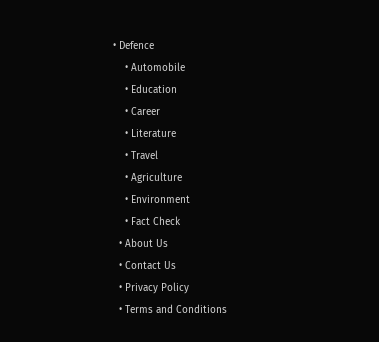• Defence
    • Automobile
    • Education
    • Career
    • Literature
    • Travel
    • Agriculture
    • Environment
    • Fact Check
  • About Us
  • Contact Us
  • Privacy Policy
  • Terms and Conditions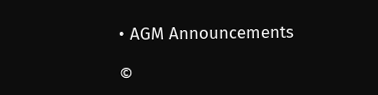• AGM Announcements

©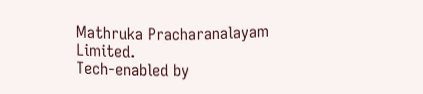Mathruka Pracharanalayam Limited.
Tech-enabled by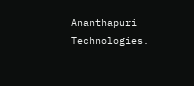Ananthapuri Technologies.